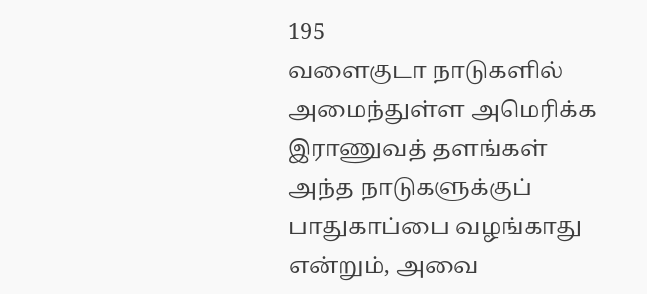195
வளைகுடா நாடுகளில் அமைந்துள்ள அமெரிக்க இராணுவத் தளங்கள் அந்த நாடுகளுக்குப் பாதுகாப்பை வழங்காது என்றும், அவை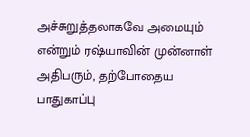அச்சுறுத்தலாகவே அமையும் என்றும் ரஷ்யாவின் முன்னாள் அதிபரும், தற்போதைய பாதுகாப்பு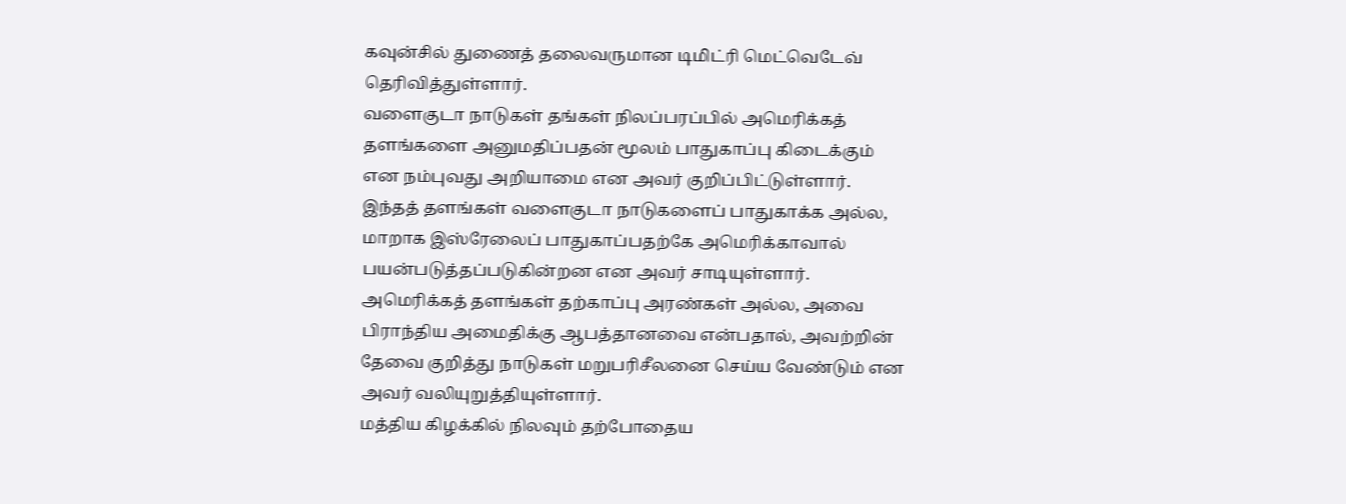கவுன்சில் துணைத் தலைவருமான டிமிட்ரி மெட்வெடேவ் தெரிவித்துள்ளார்.
வளைகுடா நாடுகள் தங்கள் நிலப்பரப்பில் அமெரிக்கத் தளங்களை அனுமதிப்பதன் மூலம் பாதுகாப்பு கிடைக்கும் என நம்புவது அறியாமை என அவர் குறிப்பிட்டுள்ளார்.
இந்தத் தளங்கள் வளைகுடா நாடுகளைப் பாதுகாக்க அல்ல, மாறாக இஸ்ரேலைப் பாதுகாப்பதற்கே அமெரிக்காவால் பயன்படுத்தப்படுகின்றன என அவர் சாடியுள்ளார்.
அமெரிக்கத் தளங்கள் தற்காப்பு அரண்கள் அல்ல, அவை பிராந்திய அமைதிக்கு ஆபத்தானவை என்பதால், அவற்றின் தேவை குறித்து நாடுகள் மறுபரிசீலனை செய்ய வேண்டும் என அவர் வலியுறுத்தியுள்ளார்.
மத்திய கிழக்கில் நிலவும் தற்போதைய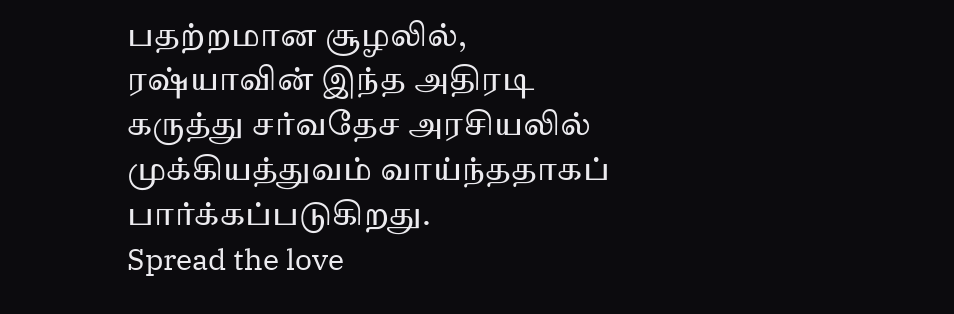பதற்றமான சூழலில், ரஷ்யாவின் இந்த அதிரடி கருத்து சர்வதேச அரசியலில் முக்கியத்துவம் வாய்ந்ததாகப் பார்க்கப்படுகிறது.
Spread the love